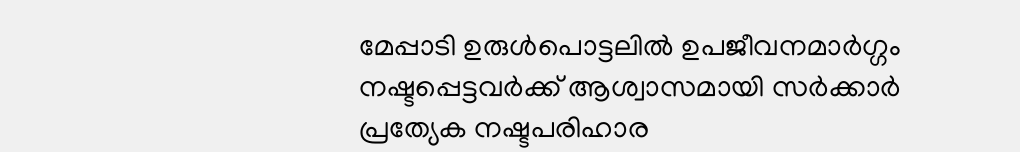മേപ്പാടി ഉരുൾപൊട്ടലിൽ ഉപജീവനമാർഗ്ഗം നഷ്ടപ്പെട്ടവർക്ക് ആശ്വാസമായി സർക്കാർ പ്രത്യേക നഷ്ടപരിഹാര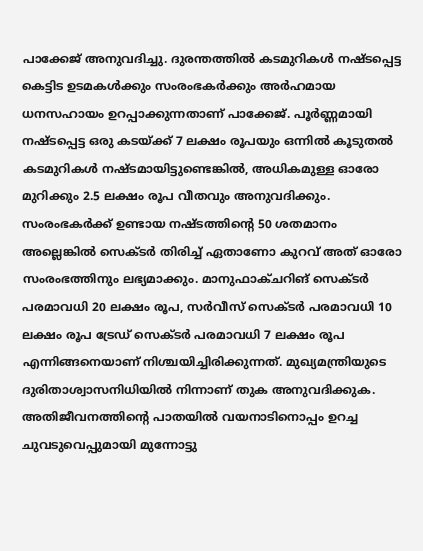പാക്കേജ് അനുവദിച്ചു. ദുരന്തത്തിൽ കടമുറികൾ നഷ്ടപ്പെട്ട കെട്ടിട ഉടമകൾക്കും സംരംഭകർക്കും അർഹമായ ധനസഹായം ഉറപ്പാക്കുന്നതാണ് പാക്കേജ്. പൂർണ്ണമായി നഷ്ടപ്പെട്ട ഒരു കടയ്ക്ക് 7 ലക്ഷം രൂപയും ഒന്നിൽ കൂടുതൽ കടമുറികൾ നഷ്ടമായിട്ടുണ്ടെങ്കിൽ, അധികമുള്ള ഓരോ മുറിക്കും 2.5 ലക്ഷം രൂപ വീതവും അനുവദിക്കും. സംരംഭകർക്ക് ഉണ്ടായ നഷ്ടത്തിന്റെ 50 ശതമാനം അല്ലെങ്കിൽ സെക്ടർ തിരിച്ച് ഏതാണോ കുറവ് അത് ഓരോ സംരംഭത്തിനും ലഭ്യമാക്കും. മാനുഫാക്ചറിങ് സെക്ടർ പരമാവധി 20 ലക്ഷം രൂപ, സർവീസ് സെക്ടർ പരമാവധി 10 ലക്ഷം രൂപ ട്രേഡ് സെക്ടർ പരമാവധി 7 ലക്ഷം രൂപ എന്നിങ്ങനെയാണ് നിശ്ചയിച്ചിരിക്കുന്നത്. മുഖ്യമന്ത്രിയുടെ ദുരിതാശ്വാസനിധിയിൽ നിന്നാണ് തുക അനുവദിക്കുക. അതിജീവനത്തിന്റെ പാതയിൽ വയനാടിനൊപ്പം ഉറച്ച ചുവടുവെപ്പുമായി മുന്നോട്ടു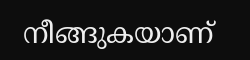നീങ്ങുകയാണ്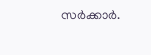സർക്കാർ.